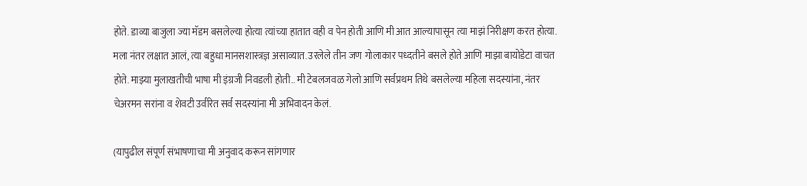होते. डाव्या बाजुला ज्या मॅडम बसलेल्या होत्या त्यांच्या हातात वही व पेन होती आणि मी आत आल्यापासून त्या माझं निरीक्षण करत होत्या. मला नंतर लक्षात आलं, त्या बहुधा मानसशास्त्रज्ञ असाव्यात. उरलेले तीन जण गोलाकार पध्दतीने बसले होते आणि माझा बायोडेटा वाचत होते. माझ्या मुलाखतीची भाषा मी इंग्रजी निवडली होती.. मी टेबलजवळ गेलो आणि सर्वप्रथम तिथे बसलेल्या महिला सदस्यांना, नंतर चेअरमन सरांना व शेवटी उर्वरित सर्व सदस्यांना मी अभिवादन केलं.

(यापुढील संपूर्ण संभाषणाचा मी अनुवाद करून सांगणार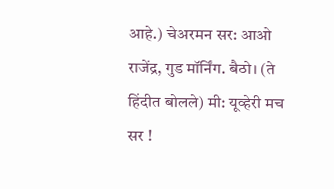आहे.) चेअरमन सर: आओ राजेंद्र, गुड मॉर्निंग. बैठो। (ते हिंदीत बोलले) मी: यूव्हेरी मच सर !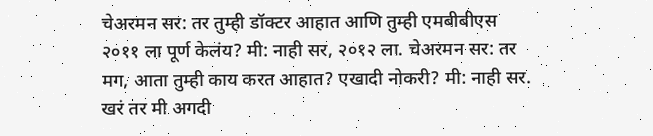चेअरमन सर: तर तुम्ही डॉक्टर आहात आणि तुम्ही एमबीबीएस २०११ ला पूर्ण केलंय? मी: नाही सर, २०१२ ला. चेअरमन सर: तर मग, आता तुम्ही काय करत आहात? एखादी नोकरी? मी: नाही सर. खरं तर मी अगदी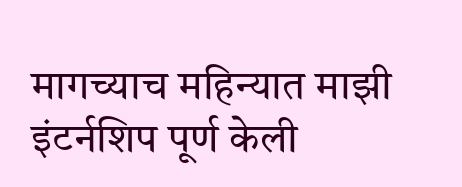मागच्याच महिन्यात माझी इंटर्नशिप पूर्ण केली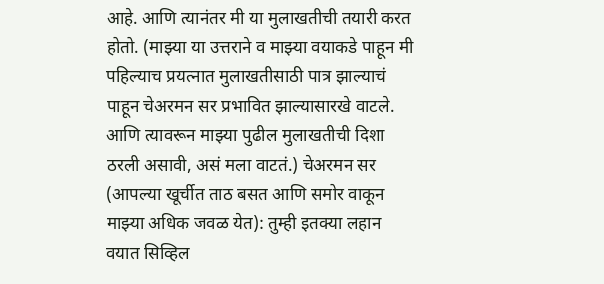आहे. आणि त्यानंतर मी या मुलाखतीची तयारी करत होतो. (माझ्या या उत्तराने व माझ्या वयाकडे पाहून मी पहिल्याच प्रयत्नात मुलाखतीसाठी पात्र झाल्याचं पाहून चेअरमन सर प्रभावित झाल्यासारखे वाटले. आणि त्यावरून माझ्या पुढील मुलाखतीची दिशा ठरली असावी, असं मला वाटतं.) चेअरमन सर (आपल्या खूर्चीत ताठ बसत आणि समोर वाकून माझ्या अधिक जवळ येत): तुम्ही इतक्या लहान वयात सिव्हिल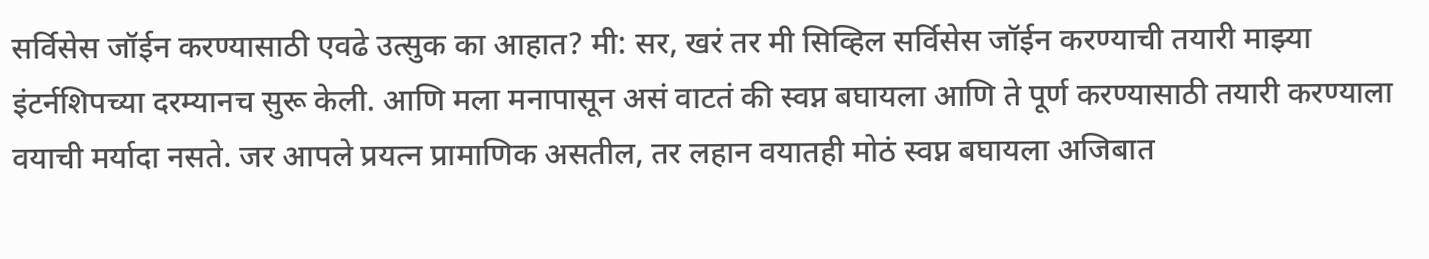सर्विसेस जॉईन करण्यासाठी एवढे उत्सुक का आहात? मी: सर, खरं तर मी सिव्हिल सर्विसेस जॉईन करण्याची तयारी माझ्या इंटर्नशिपच्या दरम्यानच सुरू केली. आणि मला मनापासून असं वाटतं की स्वप्न बघायला आणि ते पूर्ण करण्यासाठी तयारी करण्याला वयाची मर्यादा नसते. जर आपले प्रयत्न प्रामाणिक असतील, तर लहान वयातही मोठं स्वप्न बघायला अजिबात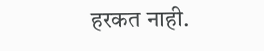हरकत नाही.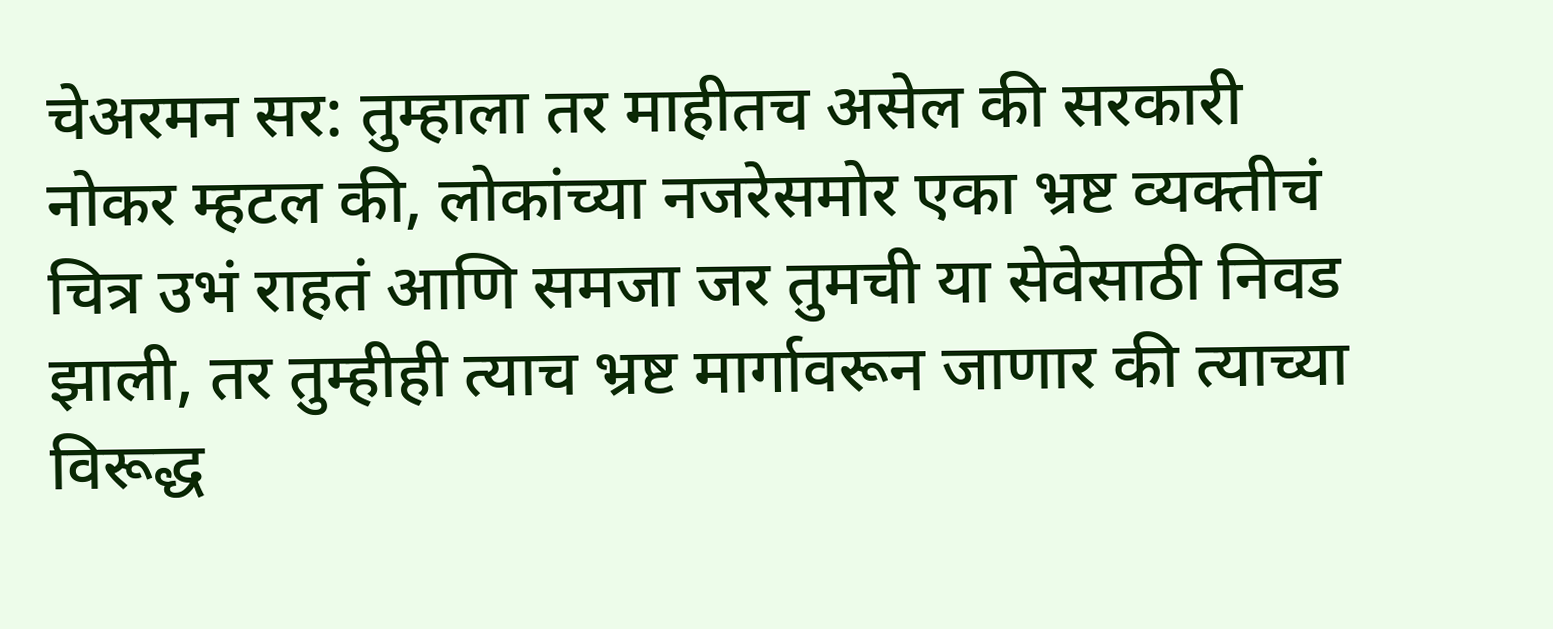चेअरमन सर: तुम्हाला तर माहीतच असेल की सरकारी नोकर म्हटल की, लोकांच्या नजरेसमोर एका भ्रष्ट व्यक्तीचं चित्र उभं राहतं आणि समजा जर तुमची या सेवेसाठी निवड झाली, तर तुम्हीही त्याच भ्रष्ट मार्गावरून जाणार की त्याच्या विरूद्ध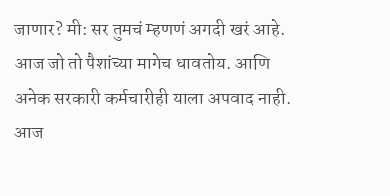जाणार? मी: सर तुमचं म्हणणं अगदी खरं आहे. आज जो तो पैशांच्या मागेच धावतोय. आणि अनेक सरकारी कर्मचारीही याला अपवाद नाही. आज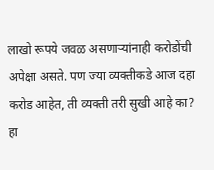लाखो रूपये जवळ असणाऱ्यांनाही करोडोंची अपेक्षा असते. पण ज्या व्यक्तीकडे आज दहा करोड आहेत, ती व्यक्ती तरी सुखी आहे का? हा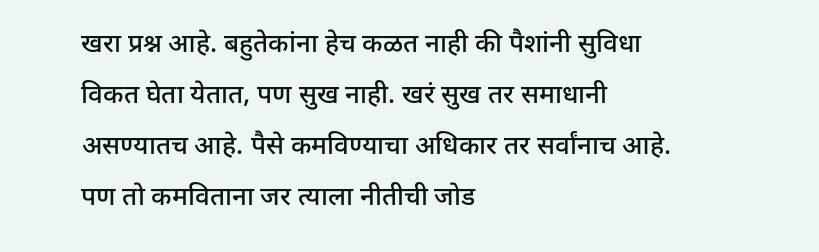खरा प्रश्न आहे. बहुतेकांना हेच कळत नाही की पैशांनी सुविधा विकत घेता येतात, पण सुख नाही. खरं सुख तर समाधानी असण्यातच आहे. पैसे कमविण्याचा अधिकार तर सर्वांनाच आहे. पण तो कमविताना जर त्याला नीतीची जोड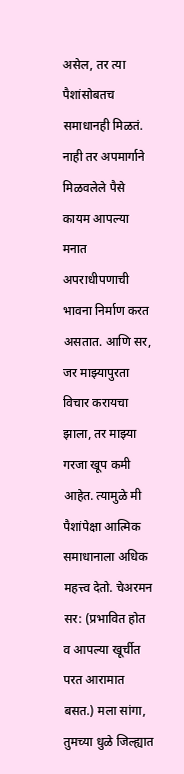असेल, तर त्या पैशांसोबतच समाधानही मिळतं. नाही तर अपमार्गाने मिळवलेले पैसे कायम आपल्या मनात अपराधीपणाची भावना निर्माण करत असतात. आणि सर, जर माझ्यापुरता विचार करायचा झाला, तर माझ्या गरजा खूप कमी आहेत. त्यामुळे मी पैशांपेक्षा आत्मिक समाधानाला अधिक महत्त्व देतो. चेअरमन सर: (प्रभावित होत व आपल्या खूर्चीत परत आरामात बसत.) मला सांगा, तुमच्या धुळे जिल्ह्यात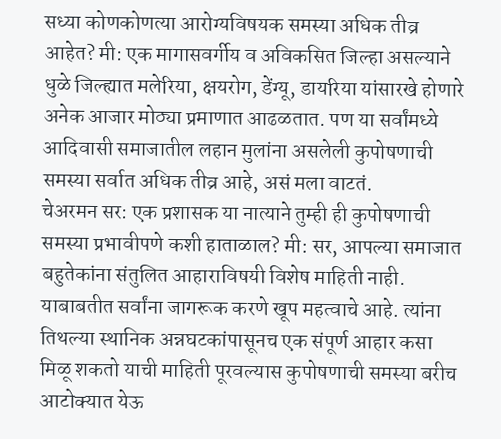सध्या कोणकोणत्या आरोग्यविषयक समस्या अधिक तीव्र आहेत? मी: एक मागासवर्गीय व अविकसित जिल्हा असल्याने धुळे जिल्ह्यात मलेरिया, क्षयरोग, डेंग्यू, डायरिया यांसारखे होणारे अनेक आजार मोठ्या प्रमाणात आढळतात. पण या सर्वांमध्ये आदिवासी समाजातील लहान मुलांना असलेली कुपोषणाची समस्या सर्वात अधिक तीव्र आहे, असं मला वाटतं.
चेअरमन सर: एक प्रशासक या नात्याने तुम्ही ही कुपोषणाची समस्या प्रभावीपणे कशी हाताळाल? मी: सर, आपल्या समाजात बहुतेकांना संतुलित आहाराविषयी विशेष माहिती नाही. याबाबतीत सर्वांना जागरूक करणे खूप महत्वाचे आहे. त्यांना तिथल्या स्थानिक अन्नघटकांपासूनच एक संपूर्ण आहार कसा मिळू शकतो याची माहिती पूरवल्यास कुपोषणाची समस्या बरीच आटोक्यात येऊ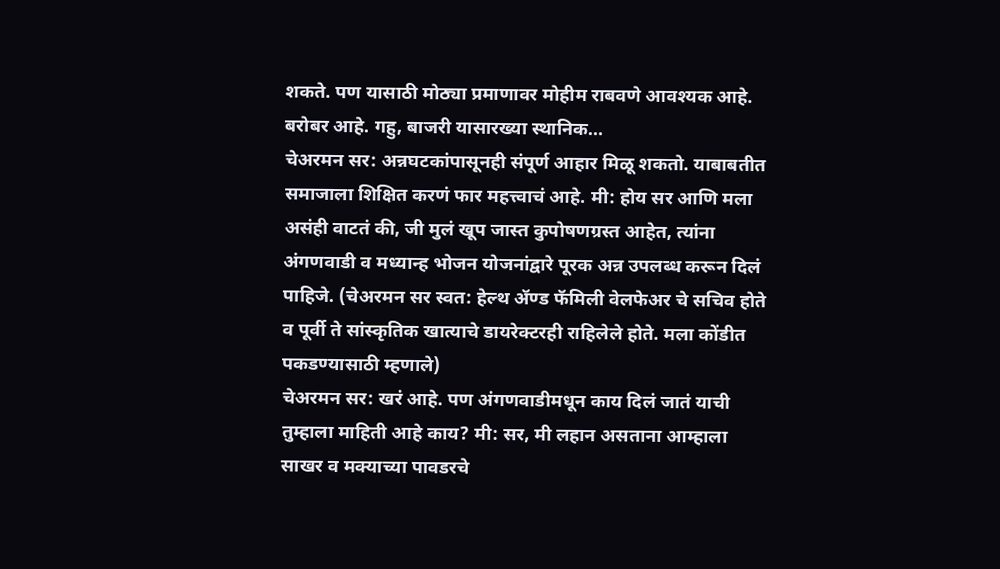शकते. पण यासाठी मोठ्या प्रमाणावर मोहीम राबवणे आवश्यक आहे. बरोबर आहे. गहु, बाजरी यासारख्या स्थानिक…
चेअरमन सर: अन्नघटकांपासूनही संपूर्ण आहार मिळू शकतो. याबाबतीत समाजाला शिक्षित करणं फार महत्त्वाचं आहे. मी: होय सर आणि मला असंही वाटतं की, जी मुलं खूप जास्त कुपोषणग्रस्त आहेत, त्यांना अंगणवाडी व मध्यान्ह भोजन योजनांद्वारे पूरक अन्न उपलब्ध करून दिलं पाहिजे. (चेअरमन सर स्वत: हेल्थ ॲण्ड फॅमिली वेलफेअर चे सचिव होते व पूर्वी ते सांस्कृतिक खात्याचे डायरेक्टरही राहिलेले होते. मला कोंडीत पकडण्यासाठी म्हणाले)
चेअरमन सर: खरं आहे. पण अंगणवाडीमधून काय दिलं जातं याची तुम्हाला माहिती आहे काय? मी: सर, मी लहान असताना आम्हाला साखर व मक्याच्या पावडरचे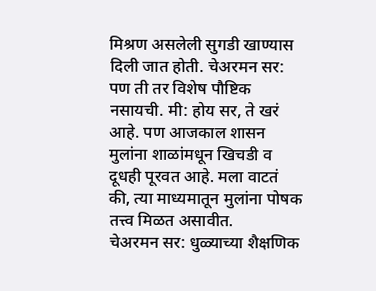मिश्रण असलेली सुगडी खाण्यास दिली जात होती. चेअरमन सर: पण ती तर विशेष पौष्टिक नसायची. मी: होय सर, ते खरं आहे. पण आजकाल शासन मुलांना शाळांमधून खिचडी व दूधही पूरवत आहे. मला वाटतं की, त्या माध्यमातून मुलांना पोषक तत्त्व मिळत असावीत.
चेअरमन सर: धुळ्याच्या शैक्षणिक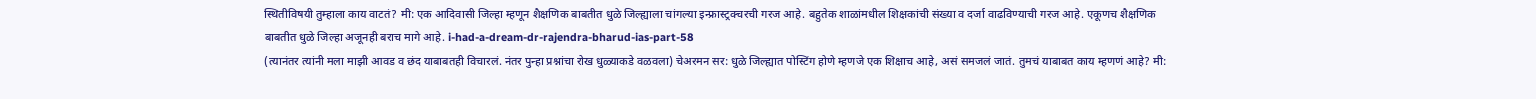स्थितीविषयी तुम्हाला काय वाटतं? मी: एक आदिवासी जिल्हा म्हणून शैक्षणिक बाबतीत धुळे जिल्ह्याला चांगल्या इन्फ्रास्ट्रक्चरची गरज आहे. बहुतेक शाळांमधील शिक्षकांची संख्या व दर्जा वाढविण्याची गरज आहे. एकूणच शैक्षणिक बाबतीत धुळे जिल्हा अजूनही बराच मागे आहे. i-had-a-dream-dr-rajendra-bharud-ias-part-58
(त्यानंतर त्यांनी मला माझी आवड व छंद याबाबतही विचारलं. नंतर पुन्हा प्रश्नांचा रोख धुळ्याकडे वळवला) चेअरमन सर: धुळे जिल्ह्यात पोस्टिंग होणे म्हणजे एक शिक्षाच आहे, असं समजलं जातं. तुमचं याबाबत काय म्हणणं आहे? मी: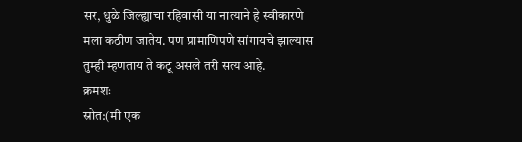सर, धुळे जिल्ह्याचा रहिवासी या नात्याने हे स्वीकारणे मला कठीण जातेय. पण प्रामाणिपणे सांगायचे झाल्यास तुम्ही म्हणताय ते कटू असले तरी सत्य आहे.
क्रमशः
स्रोत:(मी एक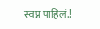स्वप्न पाहिलं.!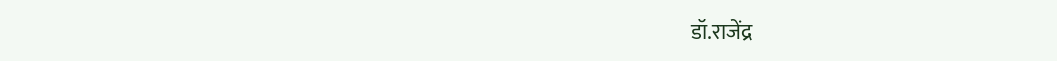डॉ.राजेंद्र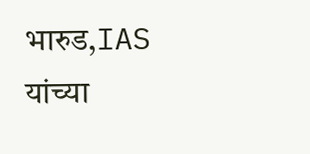भारुड,IAS यांच्या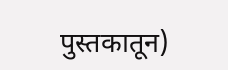पुस्तकातून)